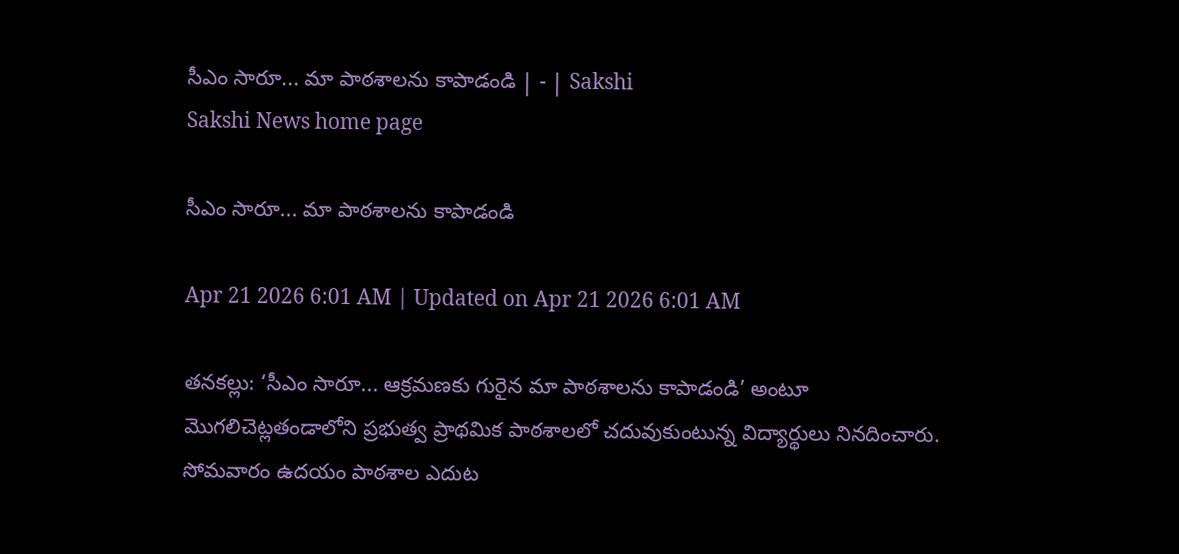సీఎం సారూ... మా పాఠశాలను కాపాడండి | - | Sakshi
Sakshi News home page

సీఎం సారూ... మా పాఠశాలను కాపాడండి

Apr 21 2026 6:01 AM | Updated on Apr 21 2026 6:01 AM

తనకల్లు: ‘సీఎం సారూ... ఆక్రమణకు గురైన మా పాఠశాలను కాపాడండి’ అంటూ మొగలిచెట్లతండాలోని ప్రభుత్వ ప్రాథమిక పాఠశాలలో చదువుకుంటున్న విద్యార్థులు నినదించారు. సోమవారం ఉదయం పాఠశాల ఎదుట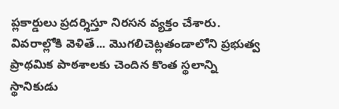ప్లకార్డులు ప్రదర్శిస్తూ నిరసన వ్యక్తం చేశారు. వివరాల్లోకి వెళితే... మొగలిచెట్లతండాలోని ప్రభుత్వ ప్రాథమిక పాఠశాలకు చెందిన కొంత స్థలాన్ని స్థానికుడు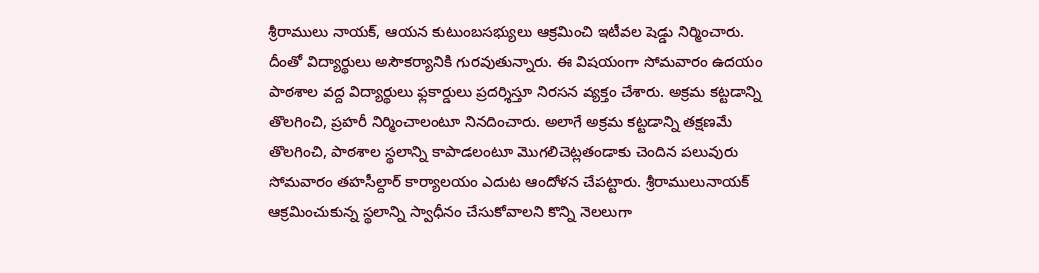శ్రీరాములు నాయక్‌, ఆయన కుటుంబసభ్యులు ఆక్రమించి ఇటీవల షెడ్డు నిర్మించారు. దీంతో విద్యార్థులు అసౌకర్యానికి గురవుతున్నారు. ఈ విషయంగా సోమవారం ఉదయం పాఠశాల వద్ద విద్యార్థులు ఫ్లకార్డులు ప్రదర్శిస్తూ నిరసన వ్యక్తం చేశారు. అక్రమ కట్టడాన్ని తొలగించి, ప్రహరీ నిర్మించాలంటూ నినదించారు. అలాగే అక్రమ కట్టడాన్ని తక్షణమే తొలగించి, పాఠశాల స్థలాన్ని కాపాడలంటూ మొగలిచెట్లతండాకు చెందిన పలువురు సోమవారం తహసీల్దార్‌ కార్యాలయం ఎదుట ఆందోళన చేపట్టారు. శ్రీరాములునాయక్‌ ఆక్రమించుకున్న స్థలాన్ని స్వాధీనం చేసుకోవాలని కొన్ని నెలలుగా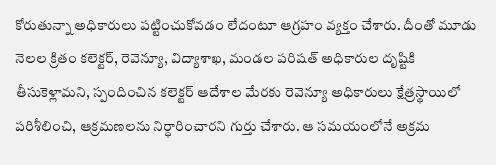కోరుతున్నా అధికారులు పట్టించుకోవడం లేదంటూ ఆగ్రహం వ్యక్తం చేశారు. దీంతో మూడు నెలల క్రితం కలెక్టర్‌, రెవెన్యూ, విద్యాశాఖ, మండల పరిషత్‌ అధికారుల దృష్టికి తీసుకెళ్లామని, స్పందించిన కలెక్టర్‌ ఆదేశాల మేరకు రెవెన్యూ అధికారులు క్షేత్రస్థాయిలో పరిశీలించి, ఆక్రమణలను నిర్ధారించారని గుర్తు చేశారు. ఆ సమయంలోనే అక్రమ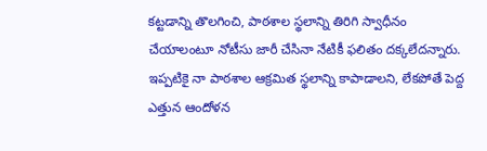కట్టడాన్ని తొలగించి, పాఠశాల స్థలాన్ని తిరిగి స్వాధీనం చేయాలంటూ నోటీసు జారీ చేసినా నేటికీ ఫలితం దక్కలేదన్నారు. ఇప్పటికై నా పాఠశాల ఆక్రమిత స్థలాన్ని కాపాడాలని, లేకపోతే పెద్ద ఎత్తున ఆందోళన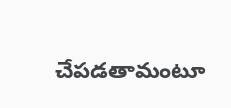చేపడతామంటూ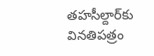తహసీల్దార్‌కు వినతిపత్రం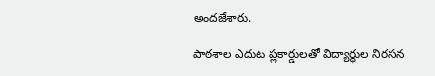అందజేశారు.

పాఠశాల ఎదుట ప్లకార్డులతో విద్యార్థుల నిరసన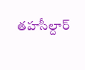తహసీల్దార్‌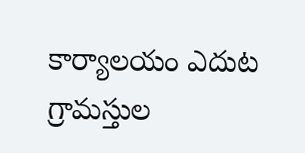కార్యాలయం ఎదుట గ్రామస్తుల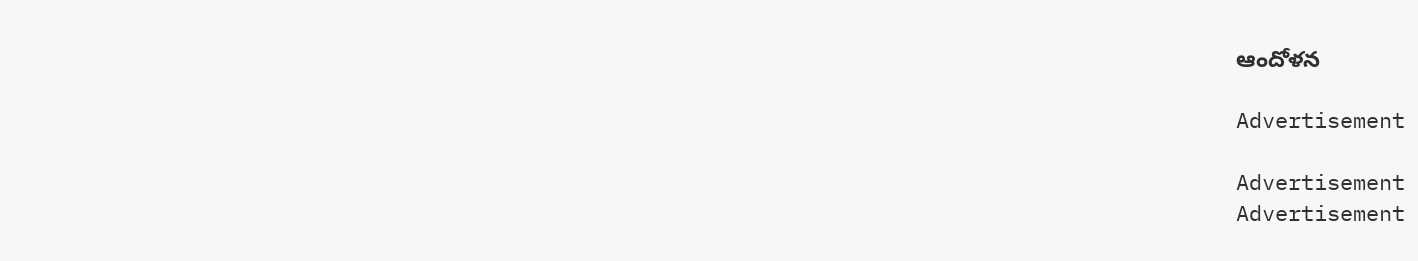ఆందోళన

Advertisement

Advertisement
Advertisement